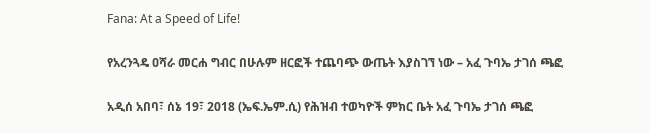Fana: At a Speed of Life!

የአረንጓዴ ዐሻራ መርሐ ግብር በሁሉም ዘርፎች ተጨባጭ ውጤት እያስገኘ ነው – አፈ ጉባኤ ታገሰ ጫፎ

አዲሰ አበባ፣ ሰኔ 19፣ 2018 (ኤፍ.ኤም.ሲ) የሕዝብ ተወካዮች ምክር ቤት አፈ ጉባኤ ታገሰ ጫፎ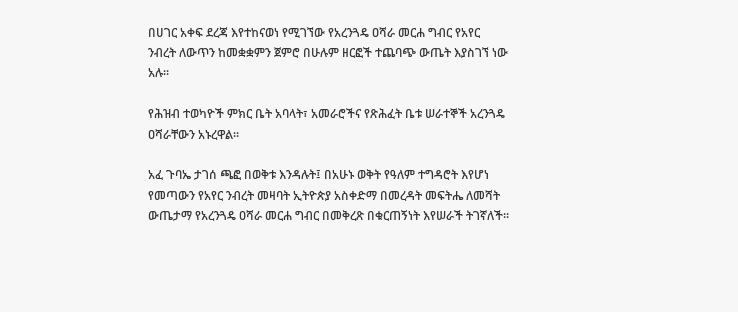በሀገር አቀፍ ደረጃ እየተከናወነ የሚገኘው የአረንጓዴ ዐሻራ መርሐ ግብር የአየር ንብረት ለውጥን ከመቋቋምን ጀምሮ በሁሉም ዘርፎች ተጨባጭ ውጤት እያስገኘ ነው አሉ።

የሕዝብ ተወካዮች ምክር ቤት አባላት፣ አመራሮችና የጽሕፈት ቤቱ ሠራተኞች አረንጓዴ ዐሻራቸውን አኑረዋል፡፡

አፈ ጉባኤ ታገሰ ጫፎ በወቅቱ እንዳሉት፤ በአሁኑ ወቅት የዓለም ተግዳሮት እየሆነ የመጣውን የአየር ንብረት መዛባት ኢትዮጵያ አስቀድማ በመረዳት መፍትሔ ለመሻት ውጤታማ የአረንጓዴ ዐሻራ መርሐ ግብር በመቅረጽ በቁርጠኝነት እየሠራች ትገኛለች።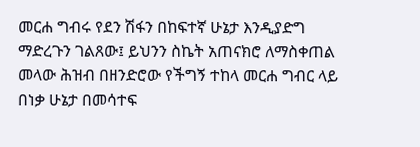መርሐ ግብሩ የደን ሽፋን በከፍተኛ ሁኔታ እንዲያድግ ማድረጉን ገልጸው፤ ይህንን ስኬት አጠናክሮ ለማስቀጠል መላው ሕዝብ በዘንድሮው የችግኝ ተከላ መርሐ ግብር ላይ በነቃ ሁኔታ በመሳተፍ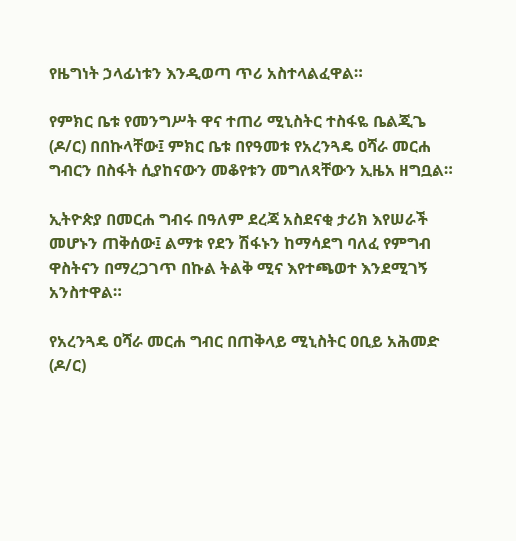የዜግነት ኃላፊነቱን እንዲወጣ ጥሪ አስተላልፈዋል።

የምክር ቤቱ የመንግሥት ዋና ተጠሪ ሚኒስትር ተስፋዬ ቤልጂጌ (ዶ/ር) በበኩላቸው፤ ምክር ቤቱ በየዓመቱ የአረንጓዴ ዐሻራ መርሐ ግብርን በስፋት ሲያከናውን መቆየቱን መግለጻቸውን ኢዜአ ዘግቧል።

ኢትዮጵያ በመርሐ ግብሩ በዓለም ደረጃ አስደናቂ ታሪክ እየሠራች መሆኑን ጠቅሰው፤ ልማቱ የደን ሽፋኑን ከማሳደግ ባለፈ የምግብ ዋስትናን በማረጋገጥ በኩል ትልቅ ሚና እየተጫወተ እንደሚገኝ አንስተዋል።

የአረንጓዴ ዐሻራ መርሐ ግብር በጠቅላይ ሚኒስትር ዐቢይ አሕመድ (ዶ/ር)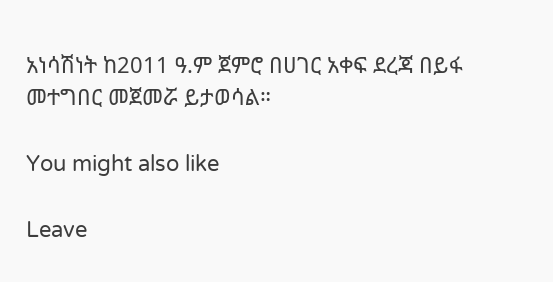አነሳሽነት ከ2011 ዓ.ም ጀምሮ በሀገር አቀፍ ደረጃ በይፋ መተግበር መጀመሯ ይታወሳል።

You might also like

Leave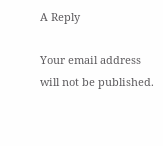A Reply

Your email address will not be published.